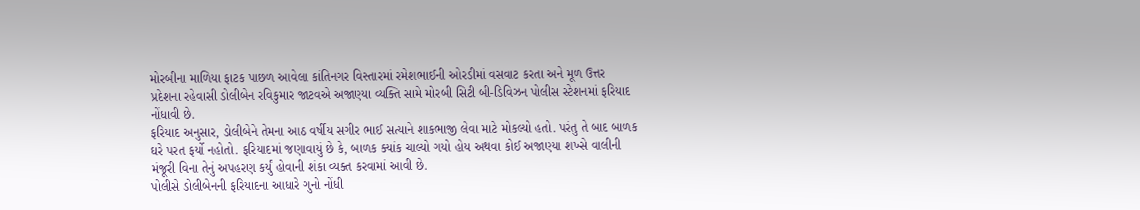મોરબીના માળિયા ફાટક પાછળ આવેલા કાંતિનગર વિસ્તારમાં રમેશભાઈની ઓરડીમાં વસવાટ કરતા અને મૂળ ઉત્તર પ્રદેશના રહેવાસી ડોલીબેન રવિકુમાર જાટવએ અજાણ્યા વ્યક્તિ સામે મોરબી સિટી બી-ડિવિઝન પોલીસ સ્ટેશનમાં ફરિયાદ નોંધાવી છે.
ફરિયાદ અનુસાર, ડોલીબેને તેમના આઠ વર્ષીય સગીર ભાઈ સત્યાને શાકભાજી લેવા માટે મોકલ્યો હતો. પરંતુ તે બાદ બાળક ઘરે પરત ફર્યો નહોતો. ફરિયાદમાં જણાવાયું છે કે, બાળક ક્યાંક ચાલ્યો ગયો હોય અથવા કોઈ અજાણ્યા શખ્સે વાલીની મંજૂરી વિના તેનું અપહરણ કર્યું હોવાની શંકા વ્યક્ત કરવામાં આવી છે.
પોલીસે ડોલીબેનની ફરિયાદના આધારે ગુનો નોંધી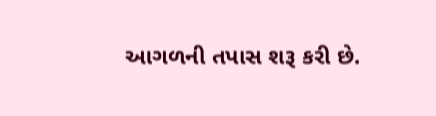આગળની તપાસ શરૂ કરી છે.